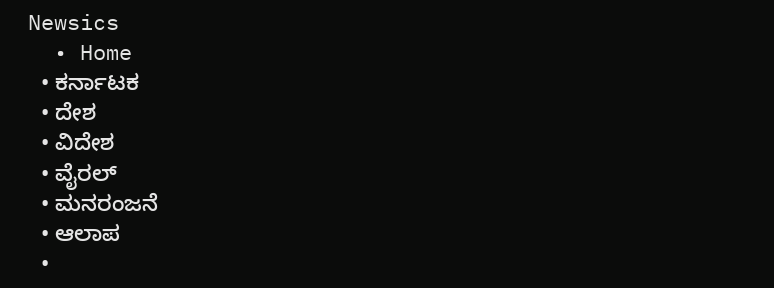Newsics
  • Home
  • ಕರ್ನಾಟಕ
  • ದೇಶ
  • ವಿದೇಶ
  • ವೈರಲ್
  • ಮನರಂಜನೆ
  • ಆಲಾಪ
  •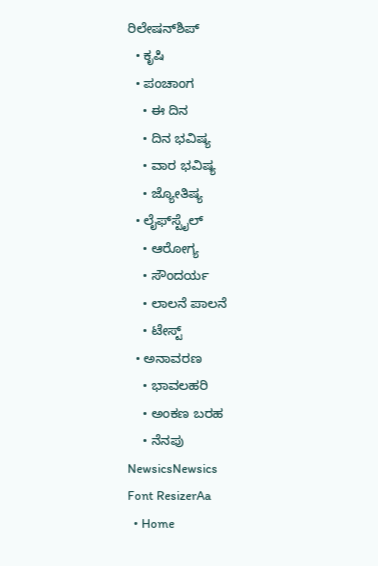ರಿಲೇಷನ್‌ಶಿಪ್
  • ಕೃಷಿ
  • ಪಂಚಾಂಗ
    • ಈ ದಿನ
    • ದಿನ ಭವಿಷ್ಯ
    • ವಾರ ಭವಿಷ್ಯ
    • ಜ್ಯೋತಿಷ್ಯ
  • ಲೈಫ್‌ಸ್ಟೈಲ್
    • ಆರೋಗ್ಯ
    • ಸೌಂದರ್ಯ
    • ಲಾಲನೆ ಪಾಲನೆ
    • ಟೇಸ್ಟ್
  • ಅನಾವರಣ
    • ಭಾವಲಹರಿ
    • ಅಂಕಣ ಬರಹ
    • ನೆನಪು
NewsicsNewsics
Font ResizerAa
  • Home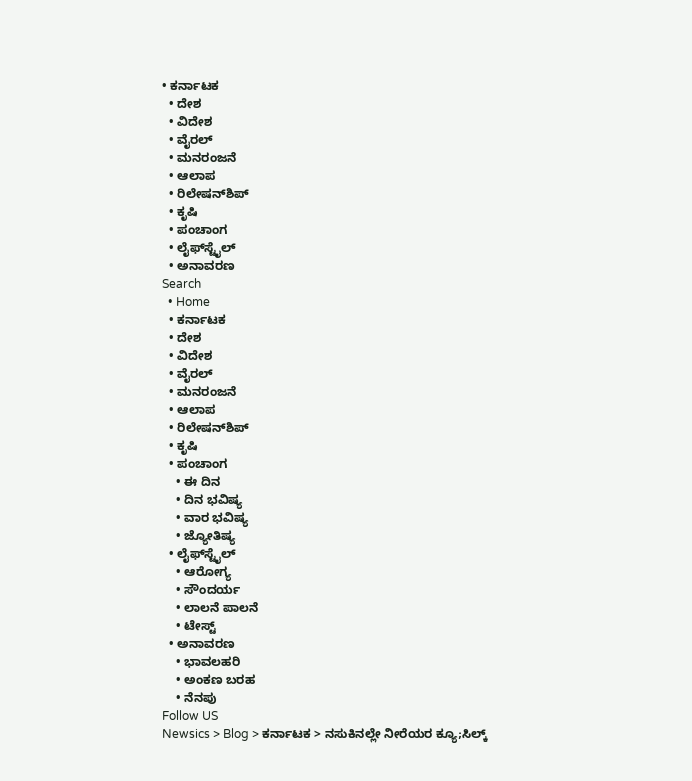• ಕರ್ನಾಟಕ
  • ದೇಶ
  • ವಿದೇಶ
  • ವೈರಲ್
  • ಮನರಂಜನೆ
  • ಆಲಾಪ
  • ರಿಲೇಷನ್‌ಶಿಪ್
  • ಕೃಷಿ
  • ಪಂಚಾಂಗ
  • ಲೈಫ್‌ಸ್ಟೈಲ್
  • ಅನಾವರಣ
Search
  • Home
  • ಕರ್ನಾಟಕ
  • ದೇಶ
  • ವಿದೇಶ
  • ವೈರಲ್
  • ಮನರಂಜನೆ
  • ಆಲಾಪ
  • ರಿಲೇಷನ್‌ಶಿಪ್
  • ಕೃಷಿ
  • ಪಂಚಾಂಗ
    • ಈ ದಿನ
    • ದಿನ ಭವಿಷ್ಯ
    • ವಾರ ಭವಿಷ್ಯ
    • ಜ್ಯೋತಿಷ್ಯ
  • ಲೈಫ್‌ಸ್ಟೈಲ್
    • ಆರೋಗ್ಯ
    • ಸೌಂದರ್ಯ
    • ಲಾಲನೆ ಪಾಲನೆ
    • ಟೇಸ್ಟ್
  • ಅನಾವರಣ
    • ಭಾವಲಹರಿ
    • ಅಂಕಣ ಬರಹ
    • ನೆನಪು
Follow US
Newsics > Blog > ಕರ್ನಾಟಕ > ನಸುಕಿನಲ್ಲೇ ನೀರೆಯರ ಕ್ಯೂ;ಸಿಲ್ಕ್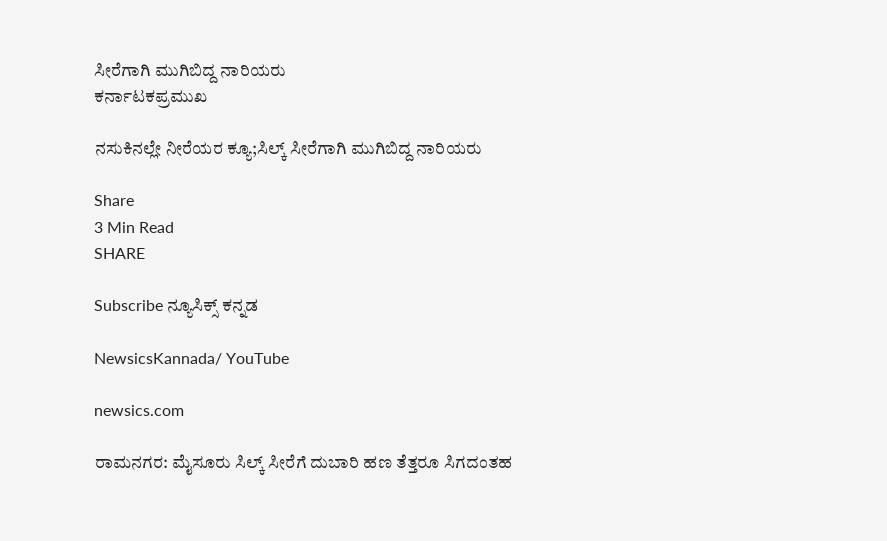ಸೀರೆಗಾಗಿ ಮುಗಿಬಿದ್ದ ನಾರಿಯರು
ಕರ್ನಾಟಕಪ್ರಮುಖ

ನಸುಕಿನಲ್ಲೇ ನೀರೆಯರ ಕ್ಯೂ;ಸಿಲ್ಕ್ ಸೀರೆಗಾಗಿ ಮುಗಿಬಿದ್ದ ನಾರಿಯರು

Share
3 Min Read
SHARE

Subscribe ನ್ಯೂಸಿಕ್ಸ್ ಕನ್ನಡ

NewsicsKannada/ YouTube

newsics.com

ರಾಮನಗರ: ಮೈಸೂರು ಸಿಲ್ಕ್ ಸೀರೆಗೆ ದುಬಾರಿ ಹಣ ತೆತ್ತರೂ ಸಿಗದಂತಹ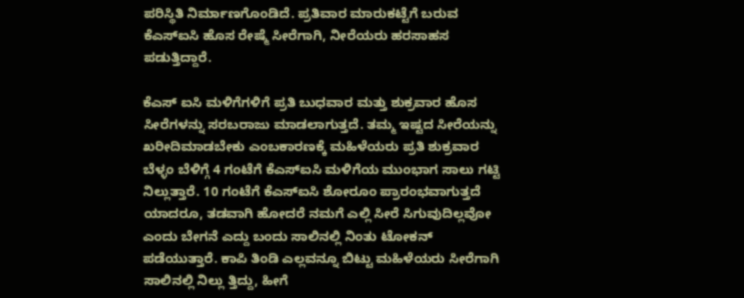ಪರಿಸ್ಥಿತಿ ನಿರ್ಮಾಣಗೊಂಡಿದೆ. ಪ್ರತಿವಾರ ಮಾರುಕಟ್ಟೆಗೆ ಬರುವ ಕೆಎಸ್‌ಐಸಿ ಹೊಸ ರೇಷ್ಮೆ ಸೀರೆಗಾಗಿ, ನೀರೆಯರು ಹರಸಾಹಸ ಪಡುತ್ತಿದ್ದಾರೆ.

ಕೆಎಸ್‌ ಐಸಿ ಮಳಿಗೆಗಳಿಗೆ ಪ್ರತಿ ಬುಧವಾರ ಮತ್ತು ಶುಕ್ರವಾರ ಹೊಸ ಸೀರೆಗಳನ್ನು ಸರಬರಾಜು ಮಾಡಲಾಗುತ್ತದೆ. ತಮ್ಮ ಇಷ್ಟದ ಸೀರೆಯನ್ನು ಖರೀದಿಮಾಡಬೇಕು ಎಂಬಕಾರಣಕ್ಕೆ ಮಹಿಳೆಯರು ಪ್ರತಿ ಶುಕ್ರವಾರ ಬೆಳ್ಳಂ ಬೆಳಿಗ್ಗೆ 4 ಗಂಟೆಗೆ ಕೆಎಸ್‌ಐಸಿ ಮಳಿಗೆಯ ಮುಂಭಾಗ ಸಾಲು ಗಟ್ಟಿ ನಿಲ್ಲುತ್ತಾರೆ. 10 ಗಂಟೆಗೆ ಕೆಎಸ್‌ಐಸಿ ಶೋರೂಂ ಪ್ರಾರಂಭವಾಗುತ್ತದೆ ಯಾದರೂ, ತಡವಾಗಿ ಹೋದರೆ ನಮಗೆ ಎಲ್ಲಿ ಸೀರೆ ಸಿಗುವುದಿಲ್ಲವೋ ಎಂದು ಬೇಗನೆ ಎದ್ದು ಬಂದು ಸಾಲಿನಲ್ಲಿ ನಿಂತು ಟೋಕನ್‌ ಪಡೆಯುತ್ತಾರೆ. ಕಾಪಿ ತಿಂಡಿ ಎಲ್ಲವನ್ನೂ ಬಿಟ್ಟು ಮಹಿಳೆಯರು ಸೀರೆಗಾಗಿ ಸಾಲಿನಲ್ಲಿ ನಿಲ್ಲು ತ್ತಿದ್ದು, ಹೀಗೆ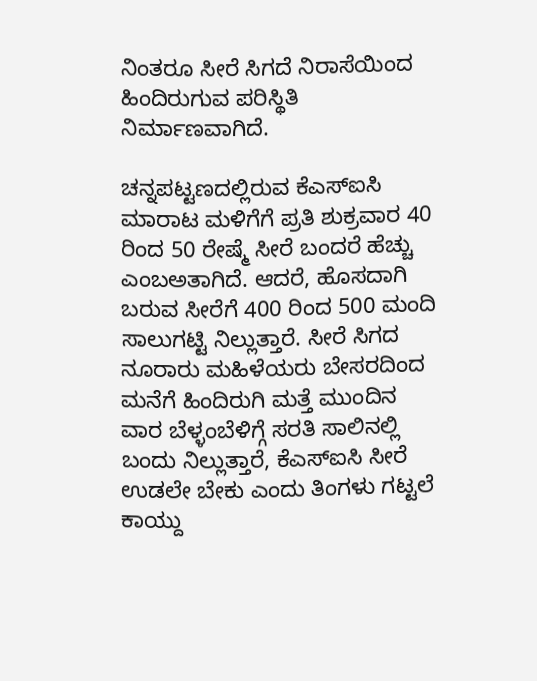ನಿಂತರೂ ಸೀರೆ ಸಿಗದೆ ನಿರಾಸೆಯಿಂದ ಹಿಂದಿರುಗುವ ಪರಿಸ್ಥಿತಿ ನಿರ್ಮಾಣವಾಗಿದೆ.

ಚನ್ನಪಟ್ಟಣದಲ್ಲಿರುವ ಕೆಎಸ್‌ಐಸಿ ಮಾರಾಟ ಮಳಿಗೆಗೆ ಪ್ರತಿ ಶುಕ್ರವಾರ 40 ರಿಂದ 50 ರೇಷ್ಮೆ ಸೀರೆ ಬಂದರೆ ಹೆಚ್ಚು ಎಂಬಅತಾಗಿದೆ. ಆದರೆ, ಹೊಸದಾಗಿ ಬರುವ ಸೀರೆಗೆ 400 ರಿಂದ 500 ಮಂದಿ ಸಾಲುಗಟ್ಟಿ ನಿಲ್ಲುತ್ತಾರೆ. ಸೀರೆ ಸಿಗದ ನೂರಾರು ಮಹಿಳೆಯರು ಬೇಸರದಿಂದ ಮನೆಗೆ ಹಿಂದಿರುಗಿ ಮತ್ತೆ ಮುಂದಿನ ವಾರ ಬೆಳ್ಳಂಬೆಳಿಗ್ಗೆ ಸರತಿ ಸಾಲಿನಲ್ಲಿ ಬಂದು ನಿಲ್ಲುತ್ತಾರೆ, ಕೆಎಸ್‌ಐಸಿ ಸೀರೆ ಉಡಲೇ ಬೇಕು ಎಂದು ತಿಂಗಳು ಗಟ್ಟಲೆ ಕಾಯ್ದು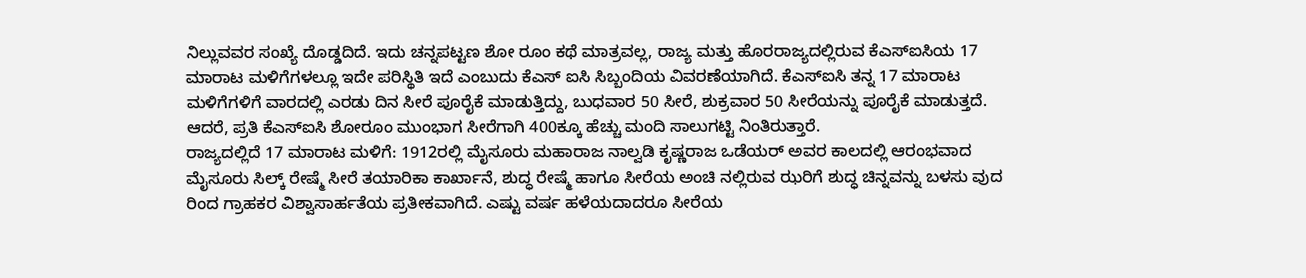ನಿಲ್ಲುವವರ ಸಂಖ್ಯೆ ದೊಡ್ಡದಿದೆ. ಇದು ಚನ್ನಪಟ್ಟಣ ಶೋ ರೂಂ ಕಥೆ ಮಾತ್ರವಲ್ಲ, ರಾಜ್ಯ ಮತ್ತು ಹೊರರಾಜ್ಯದಲ್ಲಿರುವ ಕೆಎಸ್‌ಐಸಿಯ 17 ಮಾರಾಟ ಮಳಿಗೆಗಳಲ್ಲೂ ಇದೇ ಪರಿಸ್ಥಿತಿ ಇದೆ ಎಂಬುದು ಕೆಎಸ್‌ ಐಸಿ ಸಿಬ್ಬಂದಿಯ ವಿವರಣೆಯಾಗಿದೆ. ಕೆಎಸ್‌ಐಸಿ ತನ್ನ 17 ಮಾರಾಟ ಮಳಿಗೆಗಳಿಗೆ ವಾರದಲ್ಲಿ ಎರಡು ದಿನ ಸೀರೆ ಪೂರೈಕೆ ಮಾಡುತ್ತಿದ್ದು, ಬುಧವಾರ 50 ಸೀರೆ, ಶುಕ್ರವಾರ 50 ಸೀರೆಯನ್ನು ಪೂರೈಕೆ ಮಾಡುತ್ತದೆ. ಆದರೆ, ಪ್ರತಿ ಕೆಎಸ್‌ಐಸಿ ಶೋರೂಂ ಮುಂಭಾಗ ಸೀರೆಗಾಗಿ 400ಕ್ಕೂ ಹೆಚ್ಚು ಮಂದಿ ಸಾಲುಗಟ್ಟಿ ನಿಂತಿರುತ್ತಾರೆ.
ರಾಜ್ಯದಲ್ಲಿದೆ 17 ಮಾರಾಟ ಮಳಿಗೆ: 1912ರಲ್ಲಿ ಮೈಸೂರು ಮಹಾರಾಜ ನಾಲ್ವಡಿ ಕೃಷ್ಣರಾಜ ಒಡೆಯರ್‌ ಅವರ ಕಾಲದಲ್ಲಿ ಆರಂಭವಾದ ಮೈಸೂರು ಸಿಲ್ಕ್ ರೇಷ್ಮೆ ಸೀರೆ ತಯಾರಿಕಾ ಕಾರ್ಖಾನೆ, ಶುದ್ಧ ರೇಷ್ಮೆ ಹಾಗೂ ಸೀರೆಯ ಅಂಚಿ ನಲ್ಲಿರುವ ಝರಿಗೆ ಶುದ್ಧ ಚಿನ್ನವನ್ನು ಬಳಸು ವುದ ರಿಂದ ಗ್ರಾಹಕರ ವಿಶ್ವಾಸಾರ್ಹತೆಯ ಪ್ರತೀಕವಾಗಿದೆ. ಎಷ್ಟು ವರ್ಷ ಹಳೆಯದಾದರೂ ಸೀರೆಯ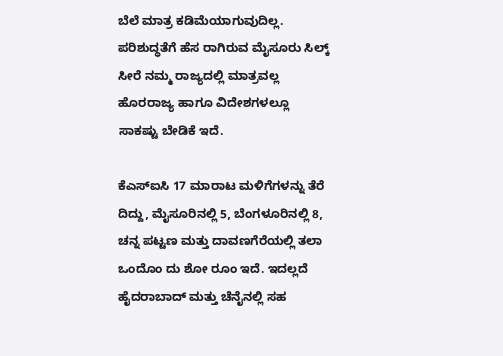ಬೆಲೆ ಮಾತ್ರ ಕಡಿಮೆಯಾಗುವುದಿಲ್ಲ. ಪರಿಶುದ್ಧತೆಗೆ ಹೆಸ ರಾಗಿರುವ ಮೈಸೂರು ಸಿಲ್ಕ್ ಸೀರೆ ನಮ್ಮ ರಾಜ್ಯದಲ್ಲಿ ಮಾತ್ರವಲ್ಲ ಹೊರರಾಜ್ಯ ಹಾಗೂ ವಿದೇಶಗಳಲ್ಲೂ ಸಾಕಷ್ಟು ಬೇಡಿಕೆ ಇದೆ.

ಕೆಎಸ್‌ಐಸಿ 17 ಮಾರಾಟ ಮಳಿಗೆಗಳನ್ನು ತೆರೆ ದಿದ್ದು, ಮೈಸೂರಿನಲ್ಲಿ 5, ಬೆಂಗಳೂರಿನಲ್ಲಿ 8, ಚನ್ನ ಪಟ್ಟಣ ಮತ್ತು ದಾವಣಗೆರೆಯಲ್ಲಿ ತಲಾ ಒಂದೊಂ ದು ಶೋ ರೂಂ ಇದೆ. ಇದಲ್ಲದೆ ಹೈದರಾಬಾದ್‌ ಮತ್ತು ಚೆನೈನಲ್ಲಿ ಸಹ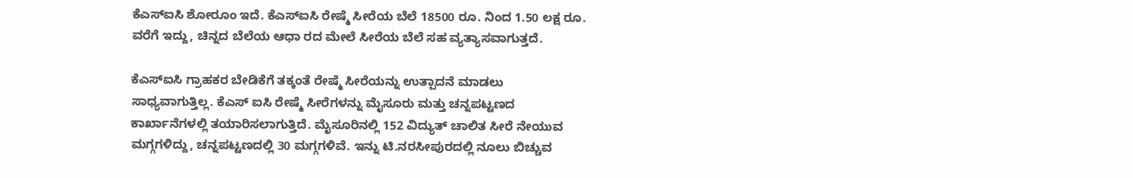ಕೆಎಸ್‌ಐಸಿ ಶೋರೂಂ ಇದೆ. ಕೆಎಸ್‌ಐಸಿ ರೇಷ್ಮೆ ಸೀರೆಯ ಬೆಲೆ 18500 ರೂ. ನಿಂದ 1.50 ಲಕ್ಷ ರೂ. ವರೆಗೆ ಇದ್ದು, ಚಿನ್ನದ ಬೆಲೆಯ ಆಧಾ ರದ ಮೇಲೆ ಸೀರೆಯ ಬೆಲೆ ಸಹ ವ್ಯತ್ಯಾಸವಾಗುತ್ತದೆ.

ಕೆಎಸ್‌ಐಸಿ ಗ್ರಾಹಕರ ಬೇಡಿಕೆಗೆ ತಕ್ಕಂತೆ ರೇಷ್ಮೆ ಸೀರೆಯನ್ನು ಉತ್ಪಾದನೆ ಮಾಡಲು ಸಾಧ್ಯವಾಗುತ್ತಿಲ್ಲ. ಕೆಎಸ್‌ ಐಸಿ ರೇಷ್ಮೆ ಸೀರೆಗಳನ್ನು ಮೈಸೂರು ಮತ್ತು ಚನ್ನಪಟ್ಟಣದ ಕಾರ್ಖಾನೆಗಳಲ್ಲಿ ತಯಾರಿಸಲಾಗುತ್ತಿದೆ. ಮೈಸೂರಿನಲ್ಲಿ 152 ವಿದ್ಯುತ್‌ ಚಾಲಿತ ಸೀರೆ ನೇಯುವ ಮಗ್ಗಗಳಿದ್ದು, ಚನ್ನಪಟ್ಟಣದಲ್ಲಿ 30 ಮಗ್ಗಗಳಿವೆ. ಇನ್ನು ಟಿ.ನರಸೀಪುರದಲ್ಲಿ ನೂಲು ಬಿಚ್ಚುವ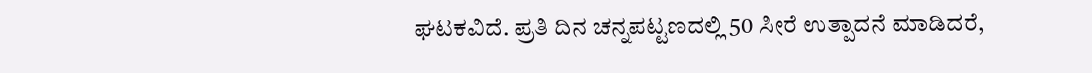ಘಟಕವಿದೆ. ಪ್ರತಿ ದಿನ ಚನ್ನಪಟ್ಟಣದಲ್ಲಿ 50 ಸೀರೆ ಉತ್ಪಾದನೆ ಮಾಡಿದರೆ,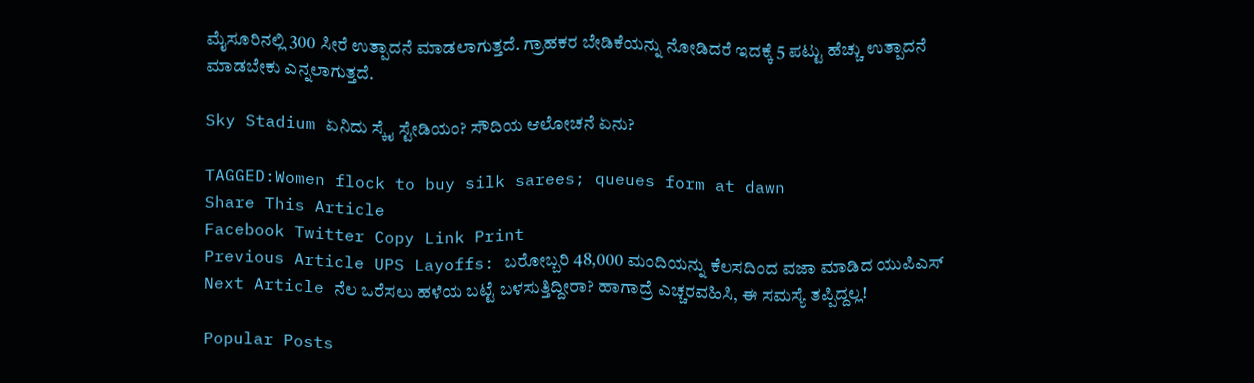ಮೈಸೂರಿನಲ್ಲಿ 300 ಸೀರೆ ಉತ್ಪಾದನೆ ಮಾಡಲಾಗುತ್ತದೆ. ಗ್ರಾಹಕರ ಬೇಡಿಕೆಯನ್ನು ನೋಡಿದರೆ ಇದಕ್ಕೆ 5 ಪಟ್ಟು ಹೆಚ್ಚು ಉತ್ಪಾದನೆ ಮಾಡಬೇಕು ಎನ್ನಲಾಗುತ್ತದೆ.

Sky Stadium ಏನಿದು ಸ್ಕೈ ಸ್ಟೇಡಿಯಂ? ಸೌದಿಯ ಆಲೋಚನೆ ಏನು?

TAGGED:Women flock to buy silk sarees; queues form at dawn
Share This Article
Facebook Twitter Copy Link Print
Previous Article UPS Layoffs: ಬರೋಬ್ಬರಿ 48,000 ಮಂದಿಯನ್ನು ಕೆಲಸದಿಂದ ವಜಾ ಮಾಡಿದ ಯುಪಿಎಸ್
Next Article ನೆಲ ಒರೆಸಲು ಹಳೆಯ ಬಟ್ಟೆ ಬಳಸುತ್ತಿದ್ದೀರಾ? ಹಾಗಾದ್ರೆ ಎಚ್ಚರವಹಿಸಿ, ಈ ಸಮಸ್ಯೆ ತಪ್ಪಿದ್ದಲ್ಲ!

Popular Posts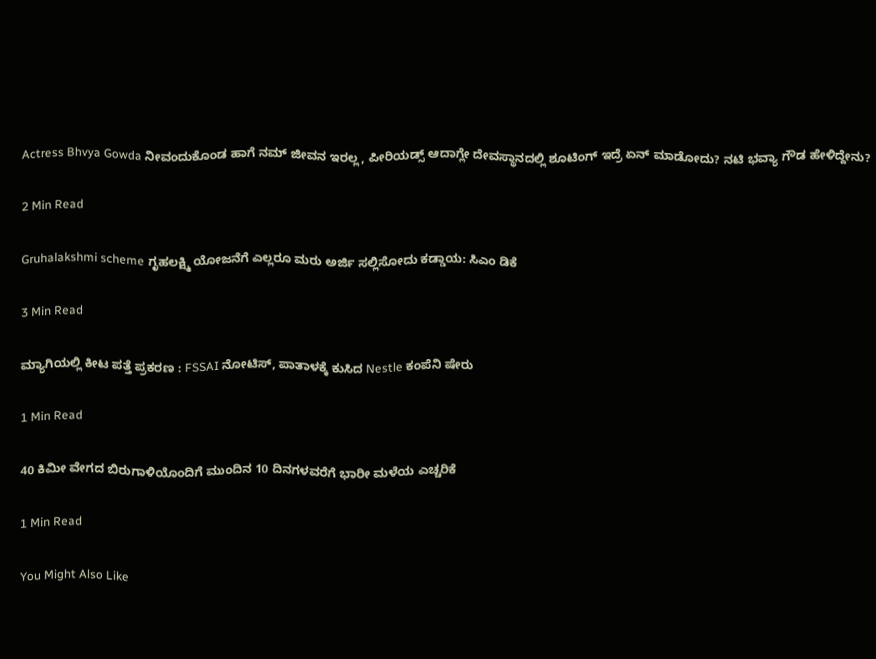Actress Bhvya Gowda ನೀವಂದುಕೊಂಡ ಹಾಗೆ ನಮ್ ಜೀವನ ಇರಲ್ಲ, ಪೀರಿಯಡ್ಸ್‌ ಆದಾಗ್ಲೇ ದೇವಸ್ಥಾನದಲ್ಲಿ ಶೂಟಿಂಗ್‌ ಇದ್ರೆ ಏನ್‌ ಮಾಡೋದು? ನಟಿ‌ ಭವ್ಯಾ ಗೌಡ ಹೇಳಿದ್ದೇನು?

2 Min Read

Gruhalakshmi scheme ಗೃಹಲಕ್ಷ್ಮಿ ಯೋಜನೆಗೆ ಎಲ್ಲರೂ ಮರು ಅರ್ಜಿ ಸಲ್ಲಿಸೋದು ಕಡ್ಡಾಯ: ಸಿಎಂ ಡಿಕೆ

3 Min Read

ಮ್ಯಾಗಿಯಲ್ಲಿ ಕೀಟ ಪತ್ತೆ ಪ್ರಕರಣ : FSSAI ನೋಟಿಸ್, ಪಾತಾಳಕ್ಕೆ ಕುಸಿದ Nestle ಕಂಪೆನಿ ಷೇರು

1 Min Read

40 ಕಿಮೀ ವೇಗದ ಬಿರುಗಾಳಿಯೊಂದಿಗೆ ಮುಂದಿನ 10 ದಿನಗಳವರೆಗೆ ಭಾರೀ ಮಳೆಯ ಎಚ್ಚರಿಕೆ

1 Min Read

You Might Also Like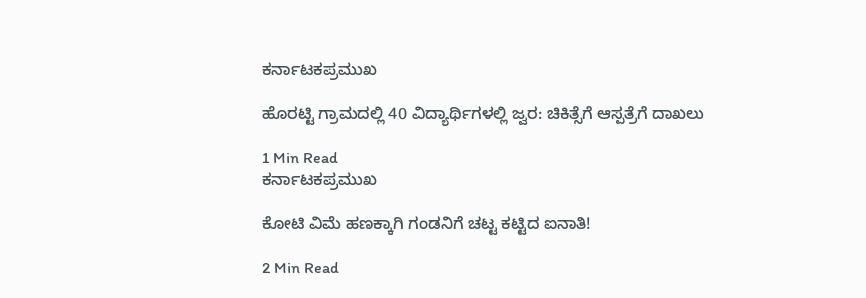ಕರ್ನಾಟಕಪ್ರಮುಖ

ಹೊರಟ್ಟಿ ಗ್ರಾಮದಲ್ಲಿ 40 ವಿದ್ಯಾರ್ಥಿಗಳಲ್ಲಿ ಜ್ವರ: ಚಿಕಿತ್ಸೆಗೆ ಆಸ್ಪತ್ರೆಗೆ ದಾಖಲು

1 Min Read
ಕರ್ನಾಟಕಪ್ರಮುಖ

ಕೋಟಿ ವಿಮೆ ಹಣಕ್ಕಾಗಿ ಗಂಡನಿಗೆ ಚಟ್ಟ ಕಟ್ಟಿದ ಐನಾತಿ!

2 Min Read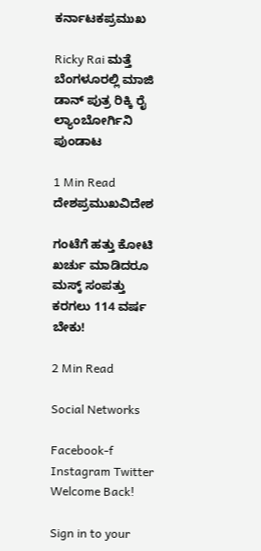ಕರ್ನಾಟಕಪ್ರಮುಖ

Ricky Rai ಮತ್ತೆ ಬೆಂಗಳೂರಲ್ಲಿ ಮಾಜಿ ಡಾನ್ ಪುತ್ರ ರಿಕ್ಕಿ ರೈ ಲ್ಯಾಂಬೋರ್ಗಿನಿ ಪುಂಡಾಟ

1 Min Read
ದೇಶಪ್ರಮುಖವಿದೇಶ

ಗಂಟೆಗೆ ಹತ್ತು‌ ಕೋಟಿ‌ ಖರ್ಚು‌ ಮಾಡಿದರೂ ಮಸ್ಕ್ ಸಂಪತ್ತು ಕರಗಲು 114 ವರ್ಷ ಬೇಕು!

2 Min Read

Social Networks

Facebook-f Instagram Twitter
Welcome Back!

Sign in to your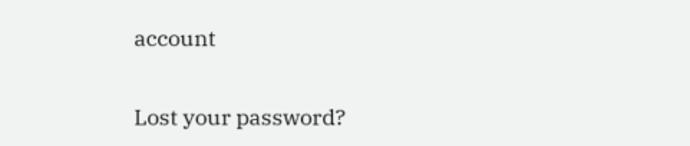account

Lost your password?